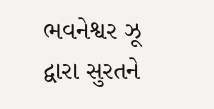ભવનેશ્વર ઝૂ દ્વારા સુરતને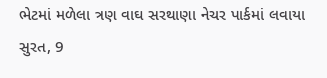ભેટમાં મળેલા ત્રણ વાઘ સરથાણા નેચર પાર્કમાં લવાયા
સુરત, 9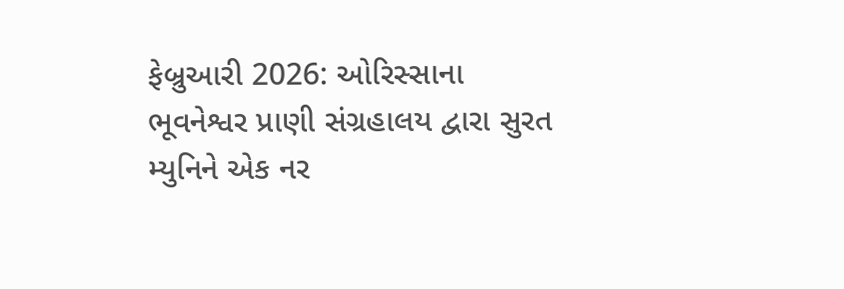ફેબ્રુઆરી 2026: ઓરિસ્સાના ભૂવનેશ્વર પ્રાણી સંગ્રહાલય દ્વારા સુરત મ્યુનિને એક નર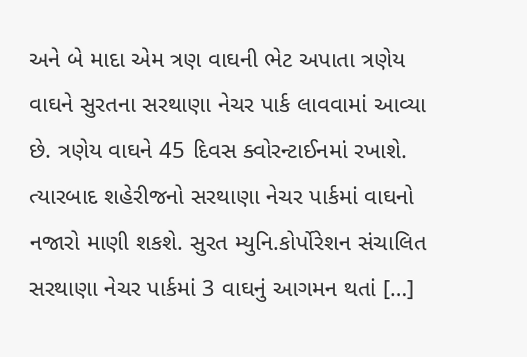અને બે માદા એમ ત્રણ વાઘની ભેટ અપાતા ત્રણેય વાઘને સુરતના સરથાણા નેચર પાર્ક લાવવામાં આવ્યા છે. ત્રણેય વાઘને 45 દિવસ ક્વોરન્ટાઈનમાં રખાશે. ત્યારબાદ શહેરીજનો સરથાણા નેચર પાર્કમાં વાઘનો નજારો માણી શકશે. સુરત મ્યુનિ.કોર્પોરેશન સંચાલિત સરથાણા નેચર પાર્કમાં 3 વાઘનું આગમન થતાં […]